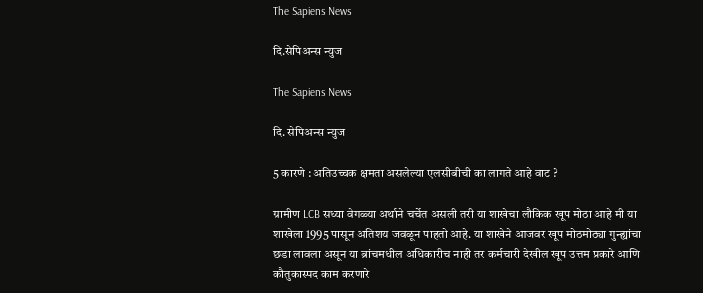The Sapiens News

दि.सेपिअन्स न्युज

The Sapiens News

दि. सेपिअन्स न्युज

5 कारणे : अतिउच्चक क्षमता असलेल्या एलसीबीची का लागते आहे वाट ?

ग्रामीण LCB सध्या वेगळ्या अर्थाने चर्चेत असली तरी या शाखेचा लौकिक खूप मोठा आहे मी या शाखेला 1995 पासून अतिशय जवळून पाहतो आहे. या शाखेने आजवर खूप मोठमोठ्या गुन्ह्यांचा छडा लावला असून या ब्रांचमधील अधिकारीच नाही तर कर्मचारी देखील खूप उत्तम प्रकारे आणि कौतुकास्पद काम करणारे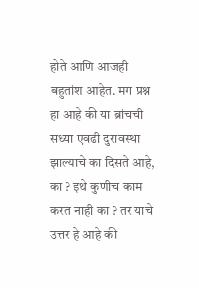होते आणि आजही बहुतांश आहेत. मग प्रश्न हा आहे की या ब्रांचची सध्या एवढी दुरावस्था झाल्याचे का दिसते आहे, का ? इथे कुणीच काम करत नाही का ? तर याचे उत्तर हे आहे की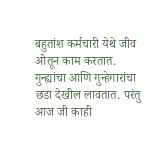बहुतांश कर्मचारी येथे जीव ओतून काम करतात. गुन्ह्यांचा आणि गुन्हेगारांचा छडा देखील लावतात. परंतु आज जी काही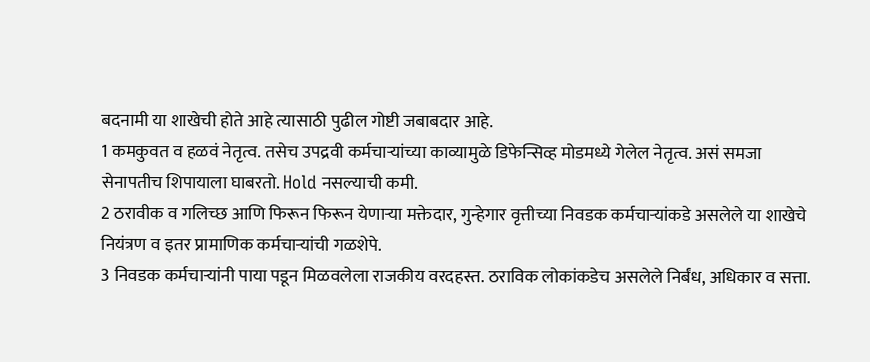बदनामी या शाखेची होते आहे त्यासाठी पुढील गोष्टी जबाबदार आहे.
1 कमकुवत व हळवं नेतृत्व. तसेच उपद्रवी कर्मचाऱ्यांच्या काव्यामुळे डिफेन्सिव्ह मोडमध्ये गेलेल नेतृत्व. असं समजा सेनापतीच शिपायाला घाबरतो. Hold नसल्याची कमी.
2 ठरावीक व गलिच्छ आणि फिरून फिरून येणाऱ्या मक्तेदार, गुन्हेगार वृत्तीच्या निवडक कर्मचाऱ्यांकडे असलेले या शाखेचे नियंत्रण व इतर प्रामाणिक कर्मचाऱ्यांची गळशेपे.
3 निवडक कर्मचाऱ्यांनी पाया पडून मिळवलेला राजकीय वरदहस्त. ठराविक लोकांकडेच असलेले निर्बंध, अधिकार व सत्ता.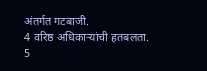अंतर्गत गटबाजी.
4 वरिष्ठ अधिकाऱ्यांची हतबलता.
5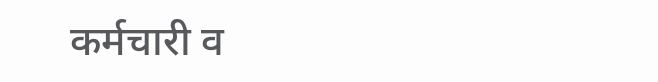कर्मचारी व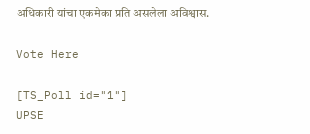अधिकारी यांचा एकमेका प्रति असलेला अविश्वास.

Vote Here

[TS_Poll id="1"]
UPSE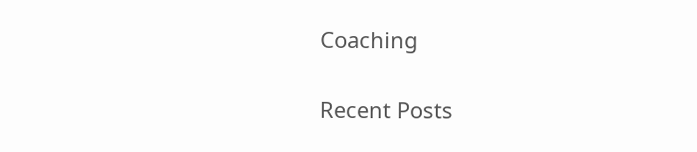Coaching

Recent Posts